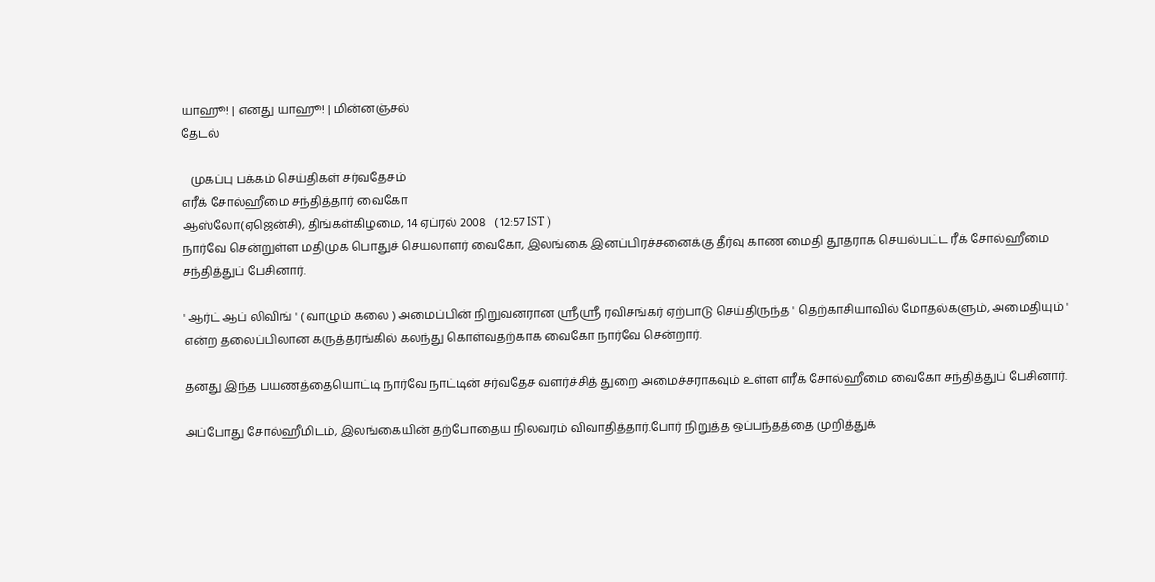யாஹூ! | எனது யாஹூ! | மின்னஞ்சல்
தேடல்

   முகப்பு பக்கம் செய்திகள் சர்வதேசம்
எரீக் சோல்ஹீமை சந்தித்தார் வைகோ
ஆஸ்லோ(ஏஜென்சி), திங்கள்கிழமை, 14 ஏப்ரல் 2008   ( 12:57 IST )
நார்வே சென்றுள்ள மதிமுக பொதுச் செயலாளர் வைகோ, இலங்கை இனப்பிரச்சனைக்கு தீர்வு காண மைதி தூதராக செயல்பட்ட ரீக் சோல்ஹீமை சந்தித்துப் பேசினார்.

' ஆர்ட் ஆப் லிவிங் ' ( வாழும் கலை ) அமைப்பின் நிறுவனரான ஸ்ரீஸ்ரீ ரவிசங்கர் ஏற்பாடு செய்திருந்த ' தெற்காசியாவில் மோதல்களும், அமைதியும் ' என்ற தலைப்பிலான கருத்தரங்கில் கலந்து கொள்வதற்காக வைகோ நார்வே சென்றார்.

தனது இந்த பயணத்தையொட்டி நார்வே நாட்டின் சர்வதேச வளர்ச்சித் துறை அமைச்சராகவும் உள்ள எரீக் சோல்ஹீமை வைகோ சந்தித்துப் பேசினார்.

அப்போது சோல்ஹீமிடம், இலங்கையின் தற்போதைய நிலவரம் விவாதித்தார்.போர் நிறுத்த ஒப்பந்தத்தை முறித்துக்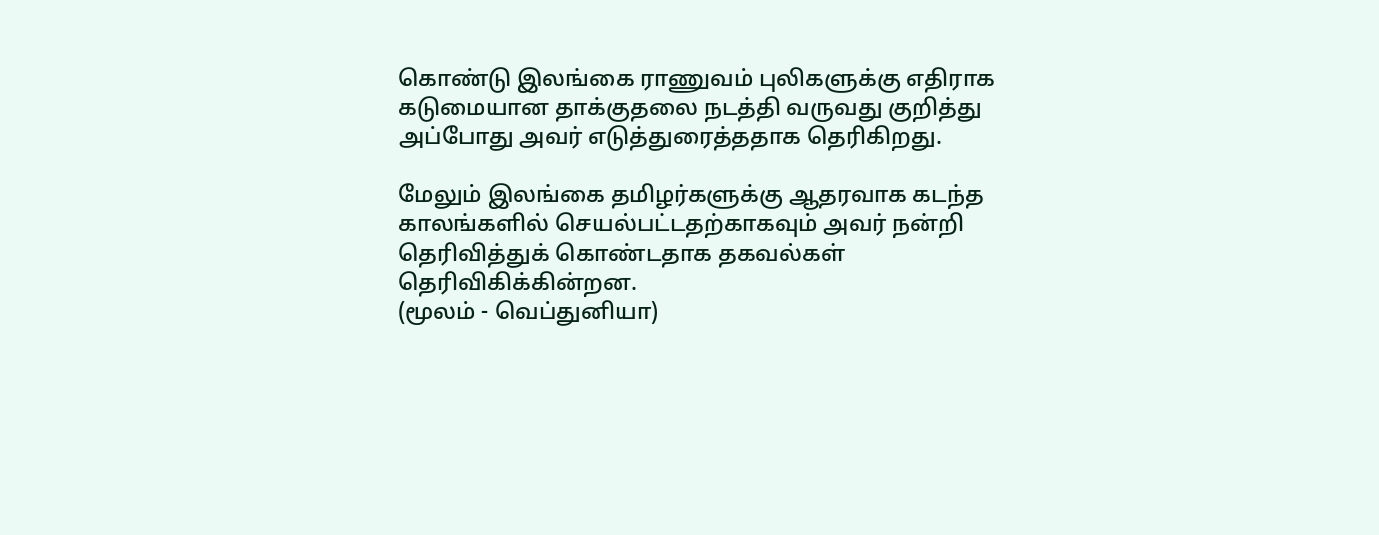கொண்டு இலங்கை ராணுவம் புலிகளுக்கு எதிராக கடுமையான தாக்குதலை நடத்தி வருவது குறித்து அப்போது அவர் எடுத்துரைத்ததாக தெரிகிறது.

மேலும் இலங்கை தமிழர்களுக்கு ஆதரவாக கடந்த காலங்களில் செயல்பட்டதற்காகவும் அவர் நன்றி தெரிவித்துக் கொண்டதாக தகவல்கள் தெரிவிகிக்கின்றன.
(மூலம் - வெப்துனியா)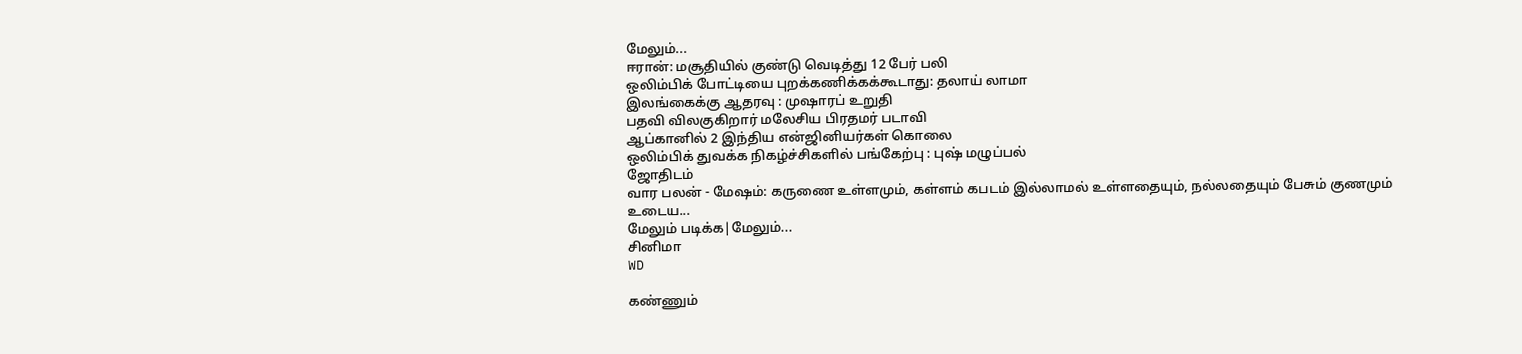மேலும்...
ஈரான்: மசூதியில் குண்டு வெடித்து 12 பேர் பலி
ஒலிம்பிக் போட்டியை புறக்கணிக்கக்கூடாது: தலாய் லாமா
இலங்கைக்கு ஆதரவு : முஷாரப் உறுதி
பதவி விலகுகிறார் மலேசிய பிரதமர் படாவி
ஆப்கானில் 2 இந்திய என்ஜினியர்கள் கொலை
ஒலிம்பிக் துவக்க நிகழ்ச்சிகளில் பங்கேற்பு : புஷ் மழுப்பல்
ஜோதிடம்
வார பலன் - மேஷம்: கருணை உள்ளமும், கள்ளம் கபடம் இல்லாமல் உள்ளதையும், நல்லதையும் பேசும் குணமும் உடைய...
மேலும் படிக்க|மேலும்...
சினிமா
WD

கண்ணும்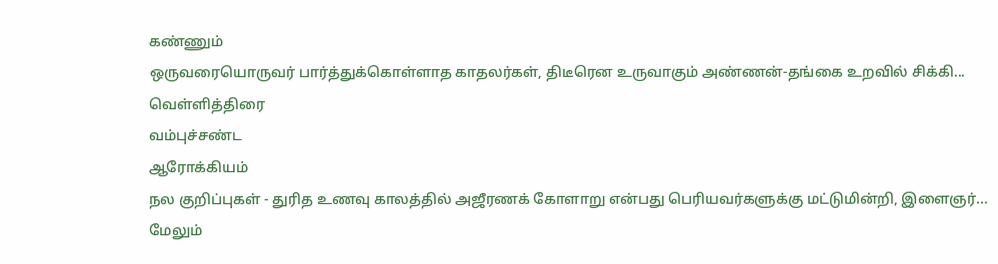கண்ணும்
ஒருவரையொருவர் பார்த்துக்கொள்ளாத காதலர்கள், திடீரென உருவாகும் அண்ணன்-தங்கை உறவில் சிக்கி...
வெ‌ள்‌ளி‌த்‌திரை
வ‌ம்பு‌ச்ச‌ண்ட
ஆரோக்கியம்
நல குறிப்புகள் - துரித உணவு காலத்தில் அஜீரணக் கோளாறு என்பது பெரியவர்களுக்கு மட்டுமின்றி, இளைஞர்...
மேலும்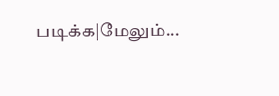படிக்க|மேலும்...